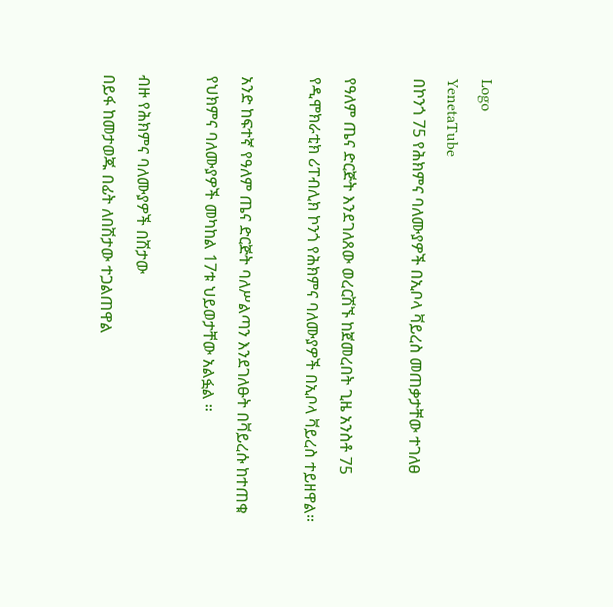Logo
YenetaTube
በኮንጎ 75 የሕክምና ባለሙያዎች በኢቦላ ቫይረስ መጠቃታቸው ተገለፀ

የዓለም ጤና ድርጅት እንደገለጸው ወረርሽኙ ከጀመረበት ጊዜ አንስቶ 75 የዲሞክራቲክ ሪፐብሊክ ኮንጎ የሕክምና ባለሙያዎች በኢቦላ ቫይረስ ተይዘዋል።

አንድ ከፍተኛ የዓለም ጤና ድርጅት ባለሥልጣን እንደገለፁት በቫይረሱ ከተጠቁ የህክምና ባለሙያዎች መካከል 17ቱ ህይወታቸው አልፏል ።

ብዙ የሕክምና ባለሙያዎች በሽታው
በይፋ ከመታወጁ በፊት ለበሽታው ተጋልጠዋል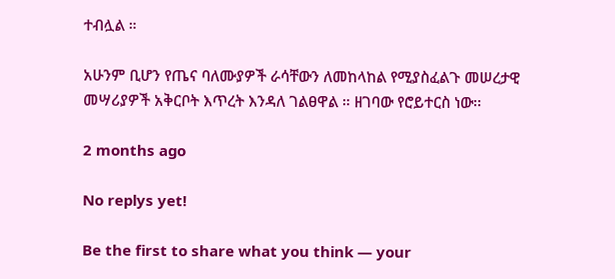ተብሏል ።

አሁንም ቢሆን የጤና ባለሙያዎች ራሳቸውን ለመከላከል የሚያስፈልጉ መሠረታዊ መሣሪያዎች አቅርቦት እጥረት እንዳለ ገልፀዋል ። ዘገባው የሮይተርስ ነው፡፡

2 months ago

No replys yet!

Be the first to share what you think — your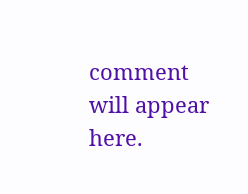comment will appear here.